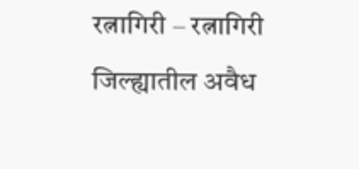रत्नागिरी – रत्नागिरी जिल्ह्यातील अवैध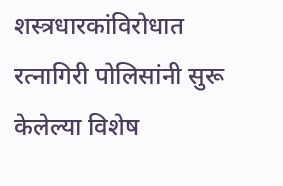शस्त्रधारकांविरोधात रत्नागिरी पोलिसांनी सुरू केलेल्या विशेष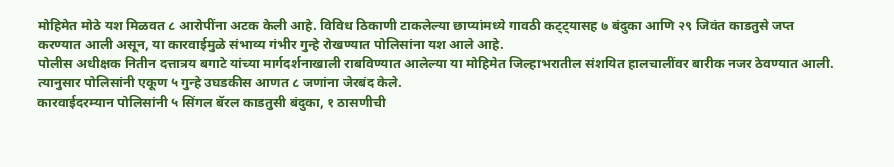मोहिमेत मोठे यश मिळवत ८ आरोपींना अटक केली आहे. विविध ठिकाणी टाकलेल्या छाप्यांमध्ये गावठी कट्ट्यासह ७ बंदुका आणि २९ जिवंत काडतुसे जप्त करण्यात आली असून, या कारवाईमुळे संभाव्य गंभीर गुन्हे रोखण्यात पोलिसांना यश आले आहे.
पोलीस अधीक्षक नितीन दत्तात्रय बगाटे यांच्या मार्गदर्शनाखाली राबविण्यात आलेल्या या मोहिमेत जिल्हाभरातील संशयित हालचालींवर बारीक नजर ठेवण्यात आली. त्यानुसार पोलिसांनी एकूण ५ गुन्हे उघडकीस आणत ८ जणांना जेरबंद केले.
कारवाईदरम्यान पोलिसांनी ५ सिंगल बॅरल काडतुसी बंदुका, १ ठासणीची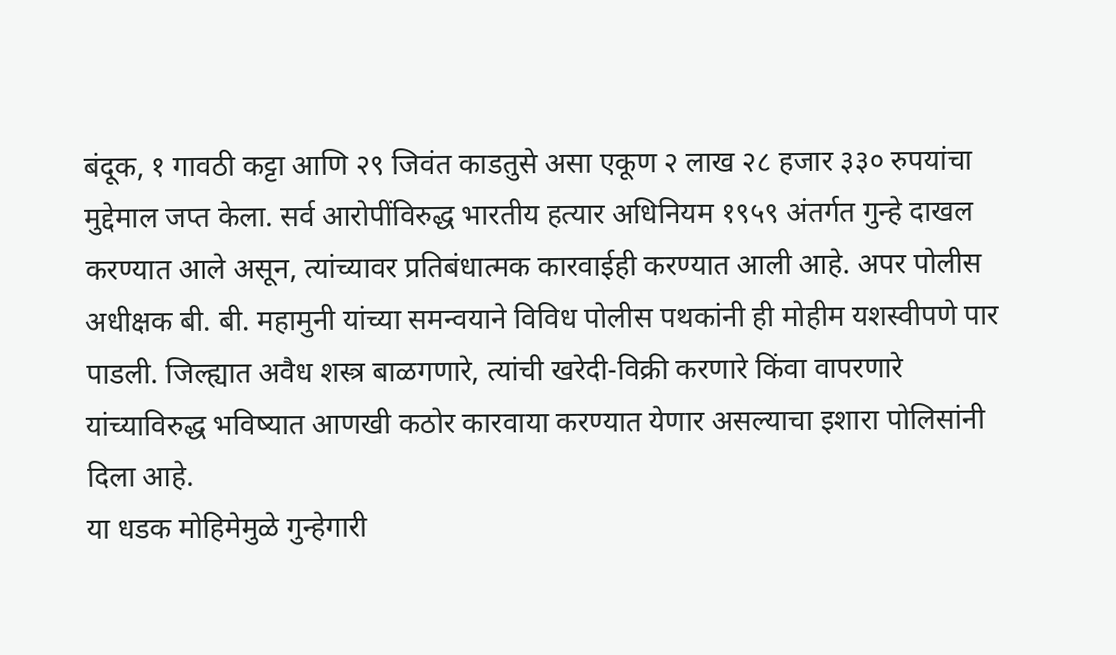बंदूक, १ गावठी कट्टा आणि २९ जिवंत काडतुसे असा एकूण २ लाख २८ हजार ३३० रुपयांचा मुद्देमाल जप्त केला. सर्व आरोपींविरुद्ध भारतीय हत्यार अधिनियम १९५९ अंतर्गत गुन्हे दाखल करण्यात आले असून, त्यांच्यावर प्रतिबंधात्मक कारवाईही करण्यात आली आहे. अपर पोलीस अधीक्षक बी. बी. महामुनी यांच्या समन्वयाने विविध पोलीस पथकांनी ही मोहीम यशस्वीपणे पार पाडली. जिल्ह्यात अवैध शस्त्र बाळगणारे, त्यांची खरेदी-विक्री करणारे किंवा वापरणारे यांच्याविरुद्ध भविष्यात आणखी कठोर कारवाया करण्यात येणार असल्याचा इशारा पोलिसांनी दिला आहे.
या धडक मोहिमेमुळे गुन्हेगारी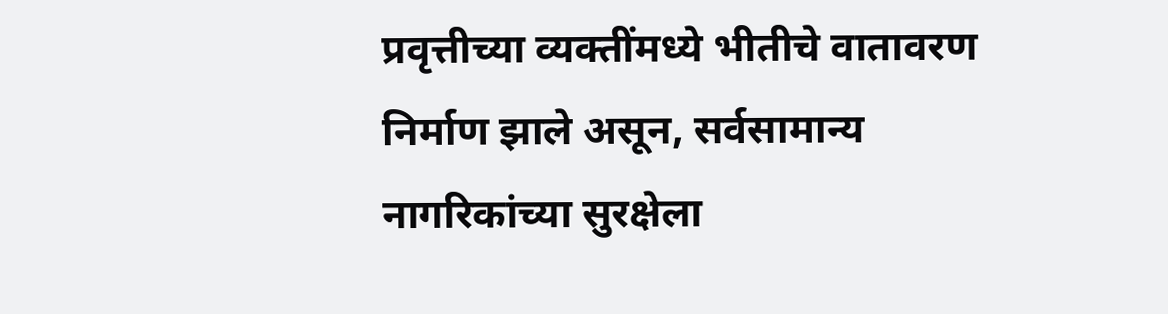प्रवृत्तीच्या व्यक्तींमध्ये भीतीचे वातावरण निर्माण झाले असून, सर्वसामान्य नागरिकांच्या सुरक्षेला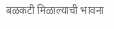बळकटी मिळाल्याची भावना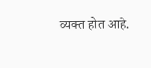व्यक्त होत आहे.